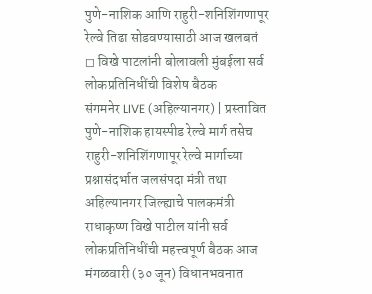पुणे-नाशिक आणि राहुरी-शनिशिंगणापूर रेल्वे तिढा सोडवण्यासाठी आज खलबतं
◻ विखे पाटलांनी बोलावली मुंबईला सर्व लोकप्रतिनिधींची विशेष बैठक
संगमनेर LIVE (अहिल्यानगर) | प्रस्तावित पुणे-नाशिक हायस्पीड रेल्वे मार्ग तसेच राहुरी-शनिशिंगणापूर रेल्वे मार्गाच्या प्रश्नासंदर्भात जलसंपदा मंत्री तथा अहिल्यानगर जिल्ह्याचे पालकमंत्री राधाकृष्ण विखे पाटील यांनी सर्व लोकप्रतिनिधींची महत्त्वपूर्ण बैठक आज मंगळवारी (३० जून) विधानभवनात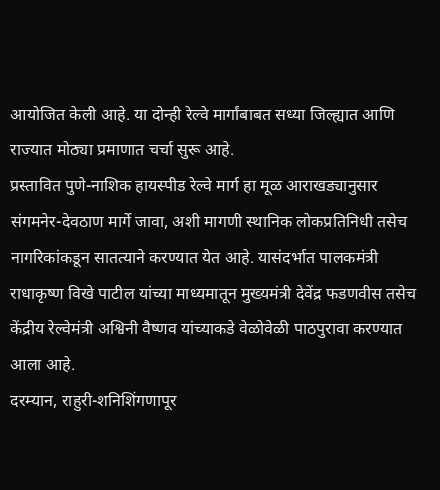आयोजित केली आहे. या दोन्ही रेल्वे मार्गांबाबत सध्या जिल्ह्यात आणि राज्यात मोठ्या प्रमाणात चर्चा सुरू आहे.
प्रस्तावित पुणे-नाशिक हायस्पीड रेल्वे मार्ग हा मूळ आराखड्यानुसार संगमनेर-देवठाण मार्गे जावा, अशी मागणी स्थानिक लोकप्रतिनिधी तसेच नागरिकांकडून सातत्याने करण्यात येत आहे. यासंदर्भात पालकमंत्री राधाकृष्ण विखे पाटील यांच्या माध्यमातून मुख्यमंत्री देवेंद्र फडणवीस तसेच केंद्रीय रेल्वेमंत्री अश्विनी वैष्णव यांच्याकडे वेळोवेळी पाठपुरावा करण्यात आला आहे.
दरम्यान, राहुरी-शनिशिंगणापूर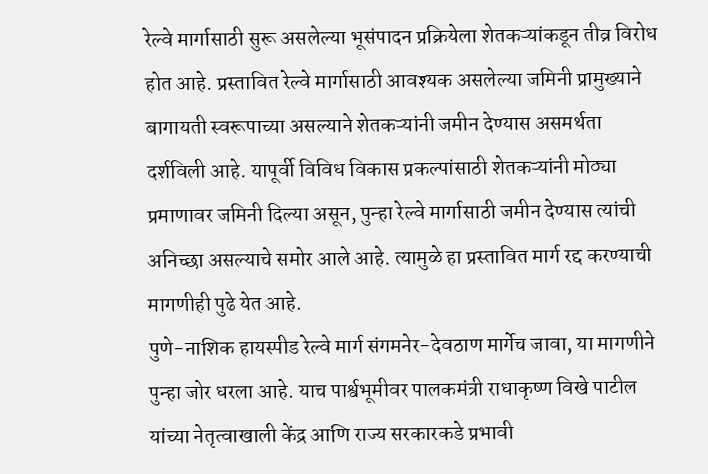रेल्वे मार्गासाठी सुरू असलेल्या भूसंपादन प्रक्रियेला शेतकऱ्यांकडून तीव्र विरोध होत आहे. प्रस्तावित रेल्वे मार्गासाठी आवश्यक असलेल्या जमिनी प्रामुख्याने बागायती स्वरूपाच्या असल्याने शेतकऱ्यांनी जमीन देण्यास असमर्थता दर्शविली आहे. यापूर्वी विविध विकास प्रकल्पांसाठी शेतकऱ्यांनी मोठ्या प्रमाणावर जमिनी दिल्या असून, पुन्हा रेल्वे मार्गासाठी जमीन देण्यास त्यांची अनिच्छा असल्याचे समोर आले आहे. त्यामुळे हा प्रस्तावित मार्ग रद्द करण्याची मागणीही पुढे येत आहे.
पुणे-नाशिक हायस्पीड रेल्वे मार्ग संगमनेर-देवठाण मार्गेच जावा, या मागणीने पुन्हा जोर धरला आहे. याच पार्श्वभूमीवर पालकमंत्री राधाकृष्ण विखे पाटील यांच्या नेतृत्वाखाली केंद्र आणि राज्य सरकारकडे प्रभावी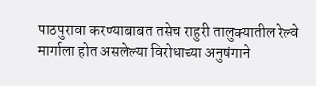पाठपुरावा करण्याबाबत तसेच राहुरी तालुक्यातील रेल्वे मार्गाला होत असलेल्या विरोधाच्या अनुषंगाने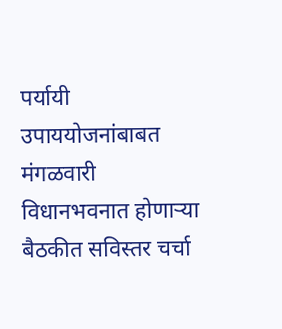पर्यायी उपाययोजनांबाबत मंगळवारी विधानभवनात होणाऱ्या बैठकीत सविस्तर चर्चा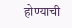होण्याची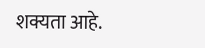शक्यता आहे.